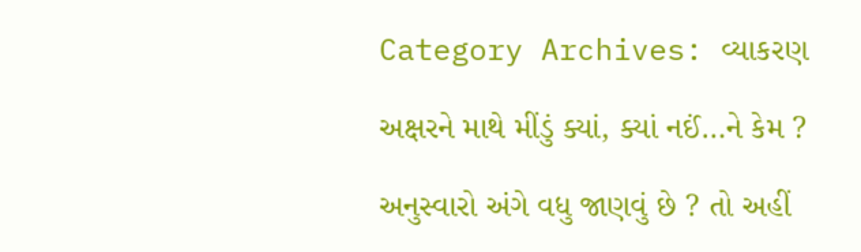Category Archives: વ્યાકરણ

અક્ષરને માથે મીંડું ક્યાં, ક્યાં નઈં…ને કેમ ?

અનુસ્વારો અંગે વધુ જાણવું છે ? તો અહીં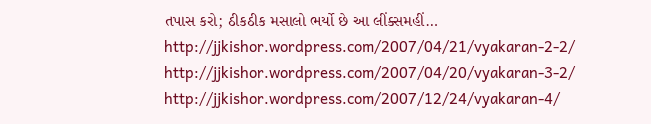તપાસ કરો; ઠીકઠીક મસાલો ભર્યો છે આ લીંક્સમહીં… http://jjkishor.wordpress.com/2007/04/21/vyakaran-2-2/ http://jjkishor.wordpress.com/2007/04/20/vyakaran-3-2/ http://jjkishor.wordpress.com/2007/12/24/vyakaran-4/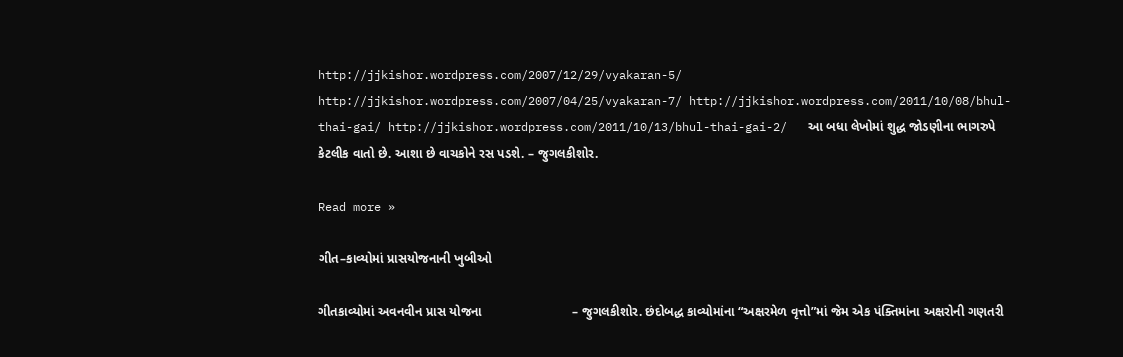http://jjkishor.wordpress.com/2007/12/29/vyakaran-5/ http://jjkishor.wordpress.com/2007/04/25/vyakaran-7/ http://jjkishor.wordpress.com/2011/10/08/bhul-thai-gai/ http://jjkishor.wordpress.com/2011/10/13/bhul-thai-gai-2/   આ બધા લેખોમાં શુદ્ધ જોડણીના ભાગરુપે કેટલીક વાતો છે. આશા છે વાચકોને રસ પડશે. – જુગલકીશોર.

Read more »

ગીત–કાવ્યોમાં પ્રાસયોજનાની ખુબીઓ

ગીતકાવ્યોમાં અવનવીન પ્રાસ યોજના                         – જુગલકીશોર. છંદોબદ્ધ કાવ્યોમાંના “અક્ષરમેળ વૃત્તો”માં જેમ એક પંક્તિમાંના અક્ષરોની ગણતરી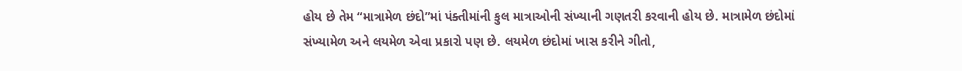હોય છે તેમ “માત્રામેળ છંદો”માં પંક્તીમાંની કુલ માત્રાઓની સંખ્યાની ગણતરી કરવાની હોય છે. માત્રામેળ છંદોમાં સંખ્યામેળ અને લયમેળ એવા પ્રકારો પણ છે. લયમેળ છંદોમાં ખાસ કરીને ગીતો,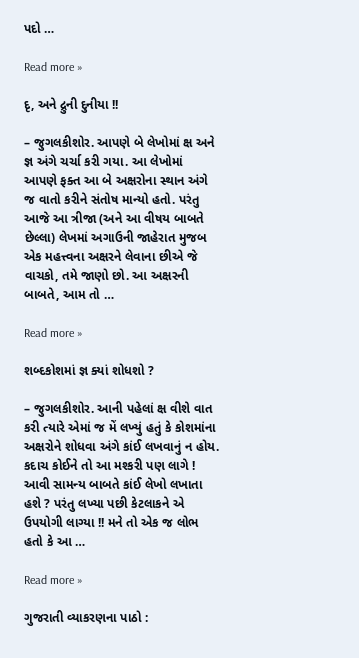પદો …

Read more »

દૃ, અને દ્રુની દુનીયા !!

– જુગલકીશોર. આપણે બે લેખોમાં ક્ષ અને જ્ઞ અંગે ચર્ચા કરી ગયા. આ લેખોમાં આપણે ફક્ત આ બે અક્ષરોના સ્થાન અંગે જ વાતો કરીને સંતોષ માન્યો હતો. પરંતુ આજે આ ત્રીજા (અને આ વીષય બાબતે છેલ્લા) લેખમાં અગાઉની જાહેરાત મુજબ એક મહત્ત્વના અક્ષરને લેવાના છીએ જે વાચકો, તમે જાણો છો. આ અક્ષરની બાબતે, આમ તો …

Read more »

શબ્દકોશમાં જ્ઞ ક્યાં શોધશો ?

– જુગલકીશોર. આની પહેલાં ક્ષ વીશે વાત કરી ત્યારે એમાં જ મેં લખ્યું હતું કે કોશમાંના અક્ષરોને શોધવા અંગે કાંઈ લખવાનું ન હોય. કદાચ કોઈને તો આ મશ્કરી પણ લાગે ! આવી સામન્ય બાબતે કાંઈ લેખો લખાતા હશે ? પરંતુ લખ્યા પછી કેટલાકને એ ઉપયોગી લાગ્યા !! મને તો એક જ લોભ હતો કે આ …

Read more »

ગુજરાતી વ્યાકરણના પાઠો :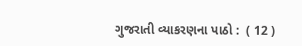ગુજરાતી વ્યાકરણના પાઠો :  ( 12 )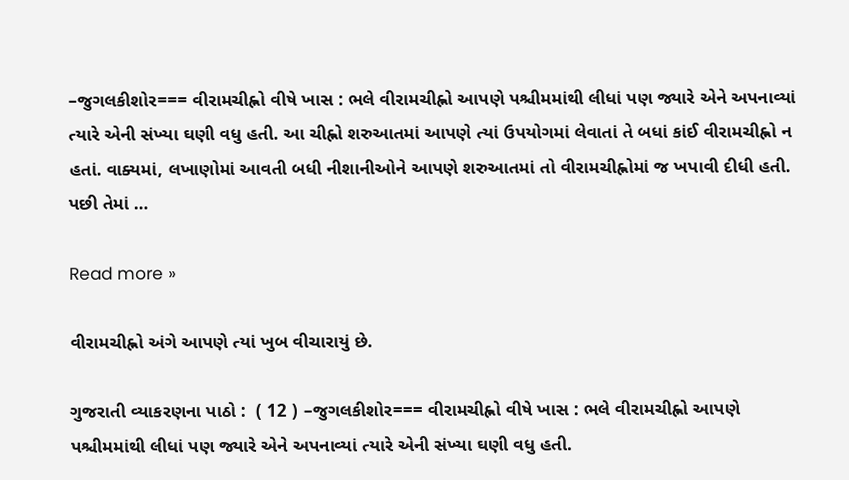–જુગલકીશોર=== વીરામચીહ્નો વીષે ખાસ : ભલે વીરામચીહ્નો આપણે પશ્ચીમમાંથી લીધાં પણ જ્યારે એને અપનાવ્યાં ત્યારે એની સંખ્યા ઘણી વધુ હતી. આ ચીહ્નો શરુઆતમાં આપણે ત્યાં ઉપયોગમાં લેવાતાં તે બધાં કાંઈ વીરામચીહ્નો ન હતાં. વાક્યમાં, લખાણોમાં આવતી બધી નીશાનીઓને આપણે શરુઆતમાં તો વીરામચીહ્નોમાં જ ખપાવી દીધી હતી. પછી તેમાં …

Read more »

વીરામચીહ્નો અંગે આપણે ત્યાં ખુબ વીચારાયું છે.

ગુજરાતી વ્યાકરણના પાઠો :  ( 12 ) –જુગલકીશોર=== વીરામચીહ્નો વીષે ખાસ : ભલે વીરામચીહ્નો આપણે પશ્ચીમમાંથી લીધાં પણ જ્યારે એને અપનાવ્યાં ત્યારે એની સંખ્યા ઘણી વધુ હતી.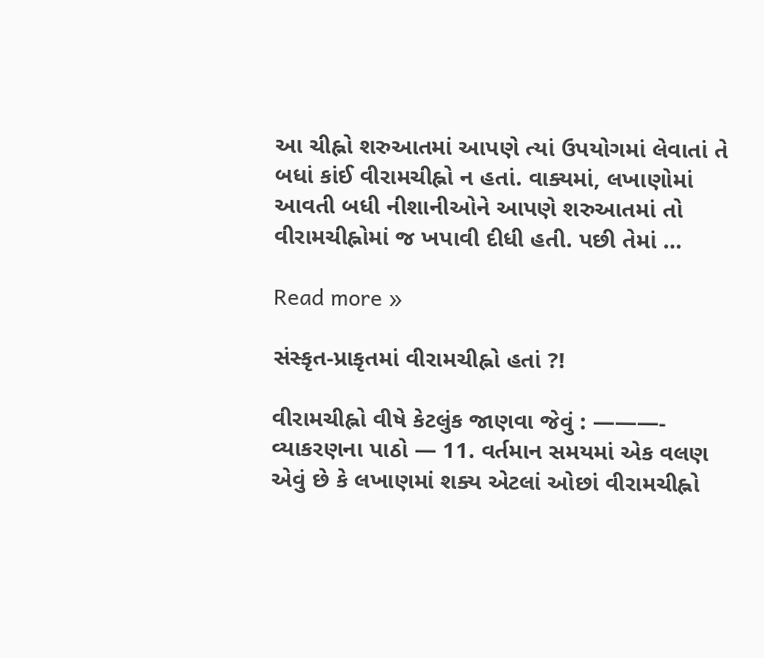આ ચીહ્નો શરુઆતમાં આપણે ત્યાં ઉપયોગમાં લેવાતાં તે બધાં કાંઈ વીરામચીહ્નો ન હતાં. વાક્યમાં, લખાણોમાં આવતી બધી નીશાનીઓને આપણે શરુઆતમાં તો વીરામચીહ્નોમાં જ ખપાવી દીધી હતી. પછી તેમાં …

Read more »

સંસ્કૃત-પ્રાકૃતમાં વીરામચીહ્નો હતાં ?!

વીરામચીહ્નો વીષે કેટલુંક જાણવા જેવું : ———- વ્યાકરણના પાઠો — 11. વર્તમાન સમયમાં એક વલણ એવું છે કે લખાણમાં શક્ય એટલાં ઓછાં વીરામચીહ્નો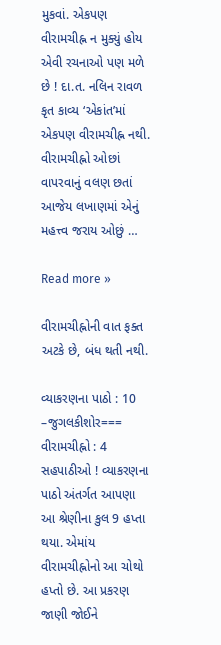મુકવાં. એકપણ વીરામચીહ્ન ન મુક્યું હોય એવી રચનાઓ પણ મળે છે ! દા.ત. નલિન રાવળ કૃત કાવ્ય ‘એકાંત’માં એકપણ વીરામચીહ્ન નથી. વીરામચીહ્નો ઓછાં વાપરવાનું વલણ છતાં આજેય લખાણમાં એનું મહત્ત્વ જરાય ઓછું …

Read more »

વીરામચીહ્નોની વાત ફક્ત અટકે છે, બંધ થતી નથી.

વ્યાકરણના પાઠો : 10 –જુગલકીશોર=== વીરામચીહ્નો : 4 સહપાઠીઓ ! વ્યાકરણના પાઠો અંતર્ગત આપણા આ શ્રેણીના કુલ 9 હપ્તા થયા. એમાંય વીરામચીહ્નોનો આ ચોથો હપ્તો છે. આ પ્રકરણ જાણી જોઈને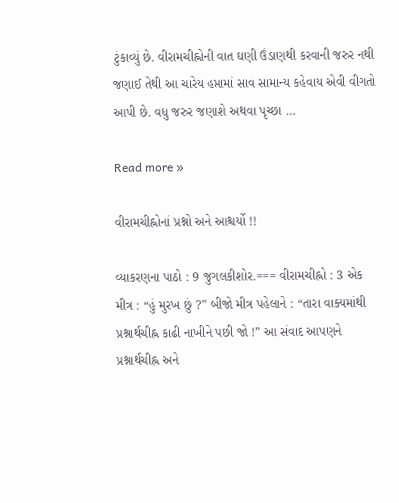ટુંકાવ્યું છે. વીરામચીહ્નોની વાત ઘણી ઉંડાણથી કરવાની જરુર નથી જણાઈ તેથી આ ચારેય હપ્તામાં સાવ સામાન્ય કહેવાય એવી વીગતો આપી છે. વધુ જરુર જણાશે અથવા પૃચ્છા …

Read more »

વીરામચીહ્નોનાં પ્રશ્નો અને આશ્ચર્યો !!

વ્યાકરણના પાઠો : 9 જુગલકીશોર.=== વીરામચીહ્નો : 3 એક મીત્ર : “હું મુરખ છું ?” બીજો મીત્ર પહેલાને : “તારા વાક્યમાંથી પ્રશ્નાર્થચીહ્ન કાઢી નાખીને પછી જો !” આ સંવાદ આપણને પ્રશ્નાર્થચીહ્ન અને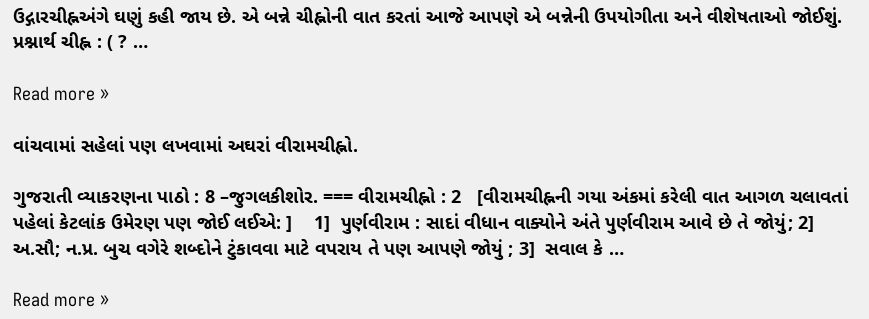ઉદ્ગારચીહ્નઅંગે ઘણું કહી જાય છે. એ બન્ને ચીહ્નોની વાત કરતાં આજે આપણે એ બન્નેની ઉપયોગીતા અને વીશેષતાઓ જોઈશું. પ્રશ્નાર્થ ચીહ્ન : ( ? …

Read more »

વાંચવામાં સહેલાં પણ લખવામાં અઘરાં વીરામચીહ્નો.

ગુજરાતી વ્યાકરણના પાઠો : 8 –જુગલકીશોર. === વીરામચીહ્નો : 2   [વીરામચીહ્નની ગયા અંકમાં કરેલી વાત આગળ ચલાવતાં પહેલાં કેટલાંક ઉમેરણ પણ જોઈ લઈએ: ]    1]  પુર્ણવીરામ : સાદાં વીધાન વાક્યોને અંતે પુર્ણવીરામ આવે છે તે જોયું; 2]  અ.સૌ; ન.પ્ર. બુચ વગેરે શબ્દોને ટુંકાવવા માટે વપરાય તે પણ આપણે જોયું ; 3]  સવાલ કે …

Read more »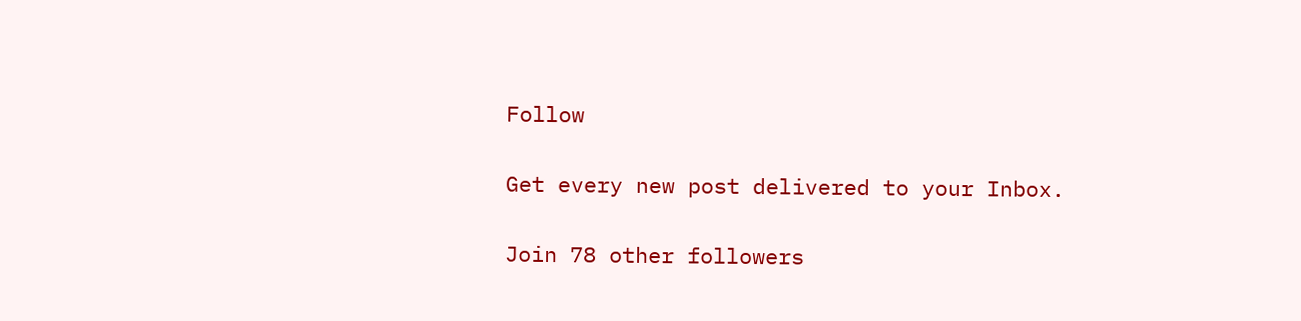Follow

Get every new post delivered to your Inbox.

Join 78 other followers